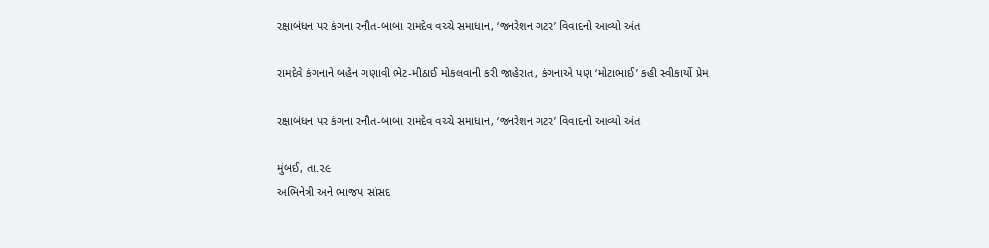રક્ષાબંધન પર કંગના રનૌત-બાબા રામદેવ વચ્ચે સમાધાન, ‘જનરેશન ગટર’ વિવાદનો આવ્યો અંત

રામદેવે કંગનાને બહેન ગણાવી ભેટ-મીઠાઈ મોકલવાની કરી જાહેરાત, કંગનાએ પણ ‘મોટાભાઈ’ કહી સ્વીકાર્યો પ્રેમ

રક્ષાબંધન પર કંગના રનૌત-બાબા રામદેવ વચ્ચે સમાધાન, ‘જનરેશન ગટર’ વિવાદનો આવ્યો અંત

મુંબઈ, તા.૨૯
અભિનેત્રી અને ભાજપ સાંસદ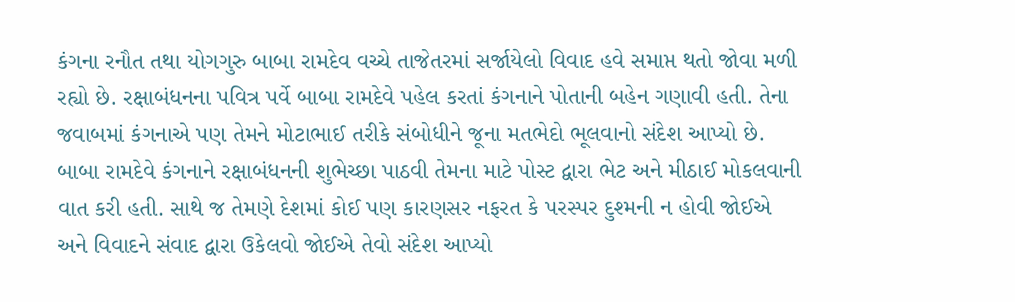કંગના રનૌત તથા યોગગુરુ બાબા રામદેવ વચ્ચે તાજેતરમાં સર્જાયેલો વિવાદ હવે સમાપ્ત થતો જોવા મળી રહ્યો છે. રક્ષાબંધનના પવિત્ર પર્વે બાબા રામદેવે પહેલ કરતાં કંગનાને પોતાની બહેન ગણાવી હતી. તેના જવાબમાં કંગનાએ પણ તેમને મોટાભાઈ તરીકે સંબોધીને જૂના મતભેદો ભૂલવાનો સંદેશ આપ્યો છે.
બાબા રામદેવે કંગનાને રક્ષાબંધનની શુભેચ્છા પાઠવી તેમના માટે પોસ્ટ દ્વારા ભેટ અને મીઠાઈ મોકલવાની વાત કરી હતી. સાથે જ તેમણે દેશમાં કોઈ પણ કારણસર નફરત કે પરસ્પર દુશ્મની ન હોવી જોઈએ અને વિવાદને સંવાદ દ્વારા ઉકેલવો જોઈએ તેવો સંદેશ આપ્યો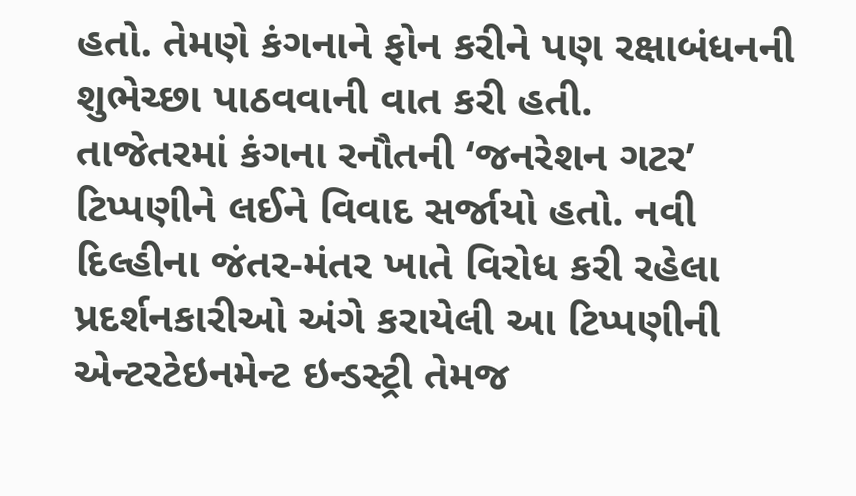હતો. તેમણે કંગનાને ફોન કરીને પણ રક્ષાબંધનની શુભેચ્છા પાઠવવાની વાત કરી હતી.
તાજેતરમાં કંગના રનૌતની ‘જનરેશન ગટર’ ટિપ્પણીને લઈને વિવાદ સર્જાયો હતો. નવી દિલ્હીના જંતર-મંતર ખાતે વિરોધ કરી રહેલા પ્રદર્શનકારીઓ અંગે કરાયેલી આ ટિપ્પણીની એન્ટરટેઇનમેન્ટ ઇન્ડસ્ટ્રી તેમજ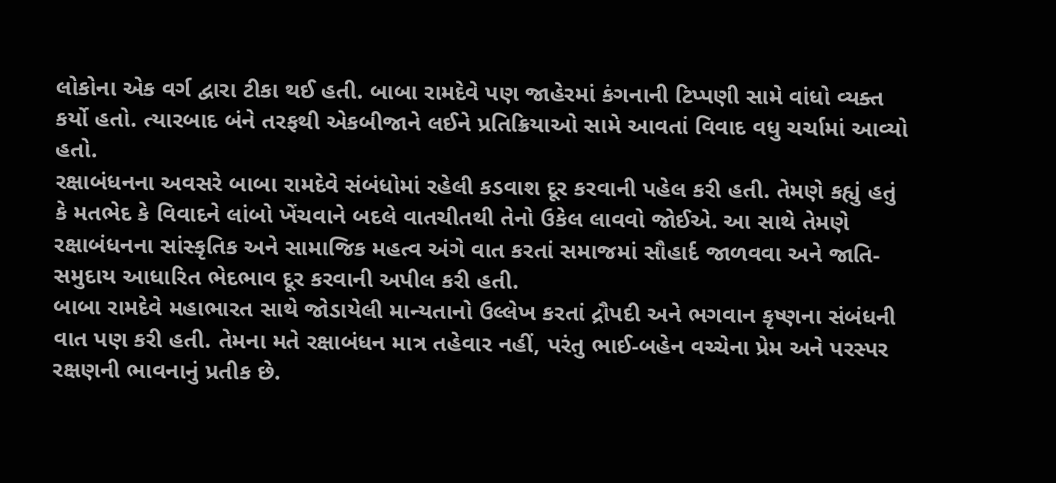લોકોના એક વર્ગ દ્વારા ટીકા થઈ હતી. બાબા રામદેવે પણ જાહેરમાં કંગનાની ટિપ્પણી સામે વાંધો વ્યક્ત કર્યો હતો. ત્યારબાદ બંને તરફથી એકબીજાને લઈને પ્રતિક્રિયાઓ સામે આવતાં વિવાદ વધુ ચર્ચામાં આવ્યો હતો.
રક્ષાબંધનના અવસરે બાબા રામદેવે સંબંધોમાં રહેલી કડવાશ દૂર કરવાની પહેલ કરી હતી. તેમણે કહ્યું હતું કે મતભેદ કે વિવાદને લાંબો ખેંચવાને બદલે વાતચીતથી તેનો ઉકેલ લાવવો જોઈએ. આ સાથે તેમણે રક્ષાબંધનના સાંસ્કૃતિક અને સામાજિક મહત્વ અંગે વાત કરતાં સમાજમાં સૌહાર્દ જાળવવા અને જાતિ-સમુદાય આધારિત ભેદભાવ દૂર કરવાની અપીલ કરી હતી.
બાબા રામદેવે મહાભારત સાથે જોડાયેલી માન્યતાનો ઉલ્લેખ કરતાં દ્રૌપદી અને ભગવાન કૃષ્ણના સંબંધની વાત પણ કરી હતી. તેમના મતે રક્ષાબંધન માત્ર તહેવાર નહીં, પરંતુ ભાઈ-બહેન વચ્ચેના પ્રેમ અને પરસ્પર રક્ષણની ભાવનાનું પ્રતીક છે.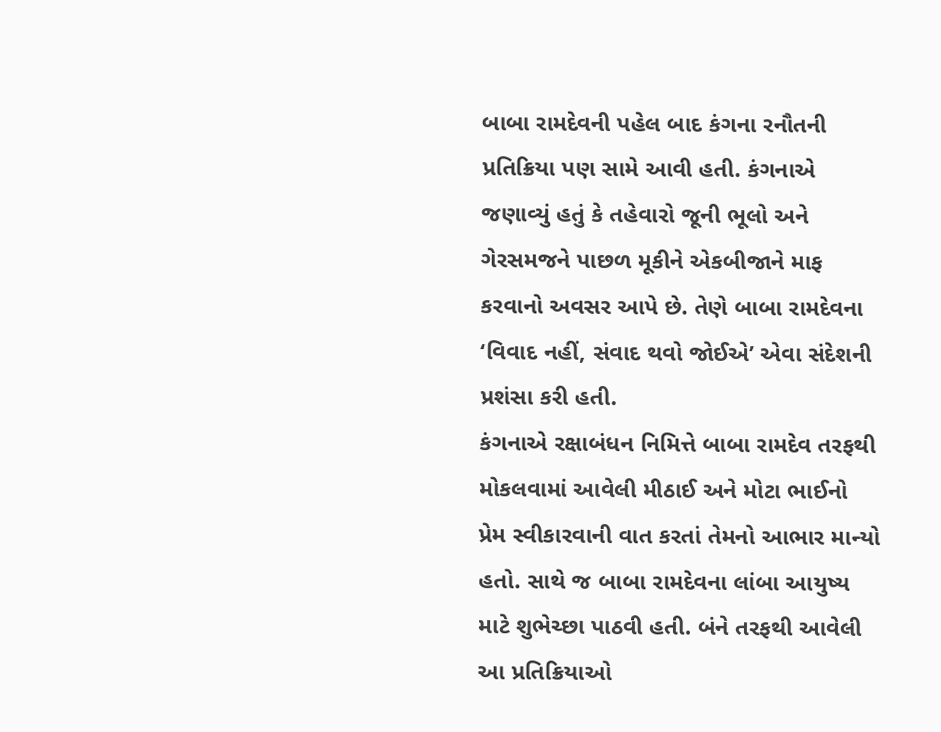બાબા રામદેવની પહેલ બાદ કંગના રનૌતની પ્રતિક્રિયા પણ સામે આવી હતી. કંગનાએ જણાવ્યું હતું કે તહેવારો જૂની ભૂલો અને ગેરસમજને પાછળ મૂકીને એકબીજાને માફ કરવાનો અવસર આપે છે. તેણે બાબા રામદેવના ‘વિવાદ નહીં, સંવાદ થવો જોઈએ’ એવા સંદેશની પ્રશંસા કરી હતી.
કંગનાએ રક્ષાબંધન નિમિત્તે બાબા રામદેવ તરફથી મોકલવામાં આવેલી મીઠાઈ અને મોટા ભાઈનો પ્રેમ સ્વીકારવાની વાત કરતાં તેમનો આભાર માન્યો હતો. સાથે જ બાબા રામદેવના લાંબા આયુષ્ય માટે શુભેચ્છા પાઠવી હતી. બંને તરફથી આવેલી આ પ્રતિક્રિયાઓ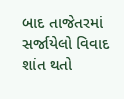બાદ તાજેતરમાં સર્જાયેલો વિવાદ શાંત થતો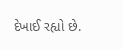દેખાઈ રહ્યો છે.